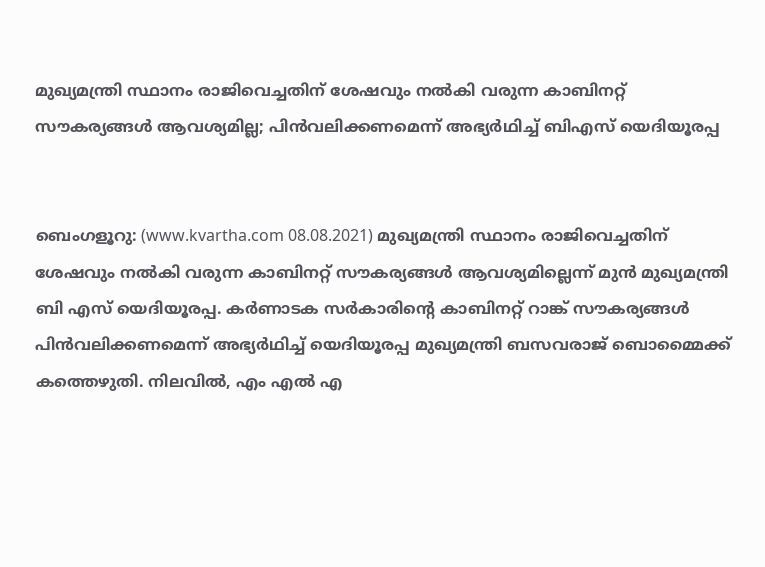മുഖ്യമന്ത്രി സ്ഥാനം രാജിവെച്ചതിന് ശേഷവും നല്‍കി വരുന്ന കാബിനറ്റ് സൗകര്യങ്ങള്‍ ആവശ്യമില്ല; പിന്‍വലിക്കണമെന്ന് അഭ്യര്‍ഥിച്ച് ബിഎസ് യെദിയൂരപ്പ


ബെംഗളൂറു: (www.kvartha.com 08.08.2021) മുഖ്യമന്ത്രി സ്ഥാനം രാജിവെച്ചതിന് ശേഷവും നല്‍കി വരുന്ന കാബിനറ്റ് സൗകര്യങ്ങള്‍ ആവശ്യമില്ലെന്ന് മുന്‍ മുഖ്യമന്ത്രി ബി എസ് യെദിയൂരപ്പ. കര്‍ണാടക സര്‍കാരിന്റെ കാബിനറ്റ് റാങ്ക് സൗകര്യങ്ങള്‍ പിന്‍വലിക്കണമെന്ന് അഭ്യര്‍ഥിച്ച് യെദിയൂരപ്പ മുഖ്യമന്ത്രി ബസവരാജ് ബൊമ്മൈക്ക് കത്തെഴുതി. നിലവില്‍, എം എല്‍ എ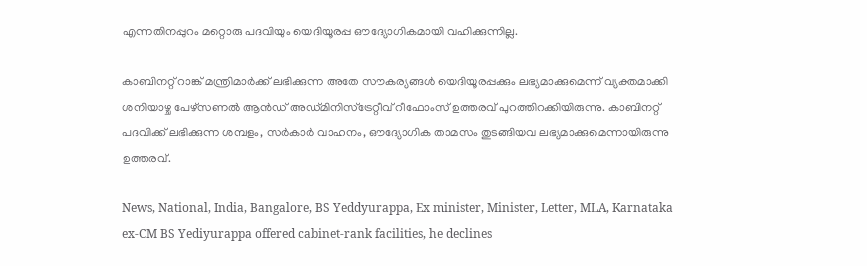എന്നതിനപ്പുറം മറ്റൊരു പദവിയും യെദിയൂരപ്പ ഔദ്യോഗികമായി വഹിക്കുന്നില്ല.

കാബിനറ്റ് റാങ്ക് മന്ത്രിമാര്‍ക്ക് ലഭിക്കുന്ന അതേ സൗകര്യങ്ങള്‍ യെദിയൂരപ്പക്കും ലഭ്യമാക്കുമെന്ന് വ്യക്തമാക്കി ശനിയാഴ്ച പേഴ്‌സണല്‍ ആന്‍ഡ് അഡ്മിനിസ്‌ട്രേറ്റീവ് റീഫോംസ് ഉത്തരവ് പുറത്തിറക്കിയിരുന്നു. കാബിനറ്റ് പദവിക്ക് ലഭിക്കുന്ന ശമ്പളം, സര്‍കാര്‍ വാഹനം, ഔദ്യോഗിക താമസം തുടങ്ങിയവ ലഭ്യമാക്കുമെന്നായിരുന്നു ഉത്തരവ്.

News, National, India, Bangalore, BS Yeddyurappa, Ex minister, Minister, Letter, MLA, Karnataka ex-CM BS Yediyurappa offered cabinet-rank facilities, he declines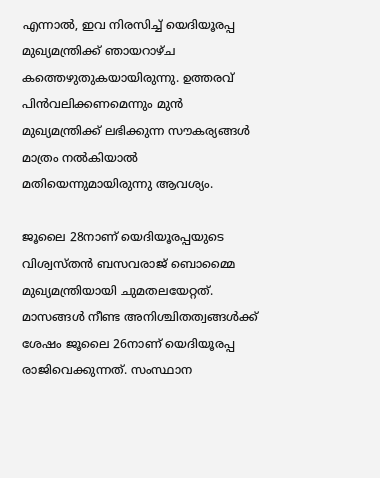എന്നാല്‍, ഇവ നിരസിച്ച് യെദിയൂരപ്പ മുഖ്യമന്ത്രിക്ക് ഞായറാഴ്ച കത്തെഴുതുകയായിരുന്നു. ഉത്തരവ് പിന്‍വലിക്കണമെന്നും മുന്‍ മുഖ്യമന്ത്രിക്ക് ലഭിക്കുന്ന സൗകര്യങ്ങള്‍ മാത്രം നല്‍കിയാല്‍ മതിയെന്നുമായിരുന്നു ആവശ്യം.

ജൂലൈ 28നാണ് യെദിയൂരപ്പയുടെ വിശ്വസ്തന്‍ ബസവരാജ് ബൊമ്മൈ മുഖ്യമന്ത്രിയായി ചുമതലയേറ്റത്. മാസങ്ങള്‍ നീണ്ട അനിശ്ചിതത്വങ്ങള്‍ക്ക് ശേഷം ജൂലൈ 26നാണ് യെദിയൂരപ്പ രാജിവെക്കുന്നത്. സംസ്ഥാന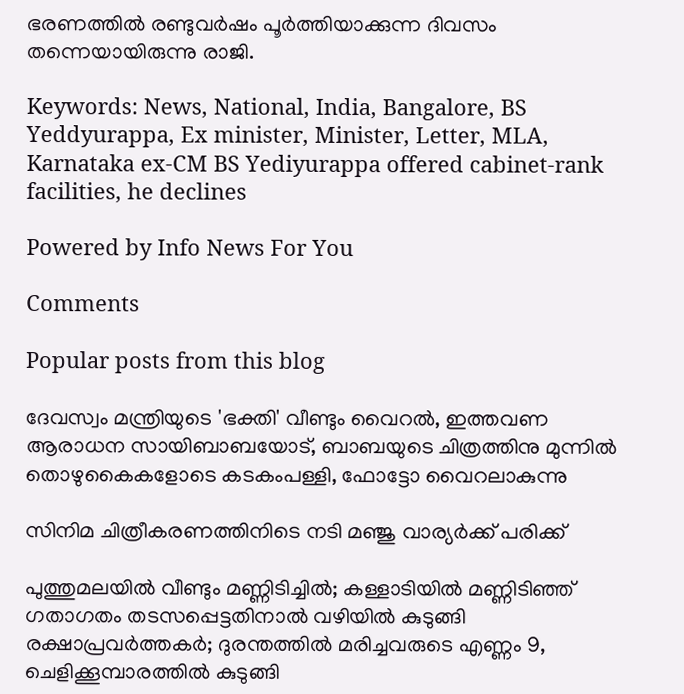ഭരണത്തില്‍ രണ്ടുവര്‍ഷം പൂര്‍ത്തിയാക്കുന്ന ദിവസം തന്നെയായിരുന്നു രാജി.

Keywords: News, National, India, Bangalore, BS Yeddyurappa, Ex minister, Minister, Letter, MLA, Karnataka ex-CM BS Yediyurappa offered cabinet-rank facilities, he declines

Powered by Info News For You

Comments

Popular posts from this blog

ദേവസ്വം മന്ത്രിയുടെ 'ഭക്തി' വീണ്ടും വൈറല്‍, ഇത്തവണ ആരാധന സായിബാബയോട്, ബാബയുടെ ചിത്രത്തിനു മുന്നില്‍ തൊഴുകൈകളോടെ കടകംപള്ളി, ഫോട്ടോ വൈറലാകുന്നു

സിനിമ ചിത്രീകരണത്തിനിടെ നടി മഞ്ജു വാര്യര്‍ക്ക് പരിക്ക്

പുത്തുമലയില്‍ വീണ്ടും മണ്ണിടിച്ചില്‍; കള്ളാടിയില്‍ മണ്ണിടിഞ്ഞ് ഗതാഗതം തടസപ്പെട്ടതിനാല്‍ വഴിയില്‍ കുടുങ്ങി രക്ഷാപ്രവര്‍ത്തകര്‍; ദുരന്തത്തില്‍ മരിച്ചവരുടെ എണ്ണം 9, ചെളിക്കൂമ്പാരത്തില്‍ കുടുങ്ങി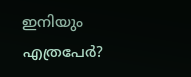ഇനിയും എത്രപേര്‍?